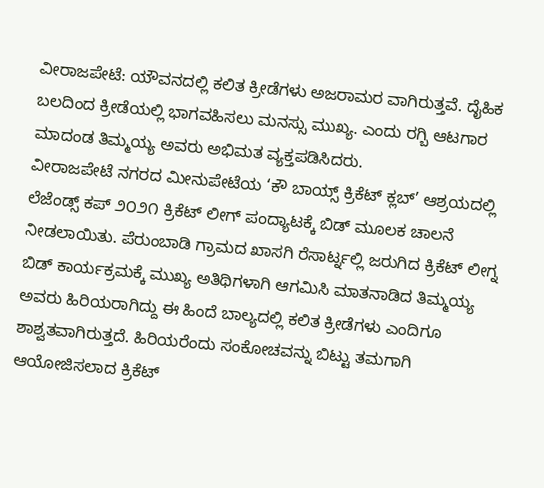ವೀರಾಜಪೇಟೆ: ಯೌವನದಲ್ಲಿ ಕಲಿತ ಕ್ರೀಡೆಗಳು ಅಜರಾಮರ ವಾಗಿರುತ್ತವೆ. ದೈಹಿಕ ಬಲದಿಂದ ಕ್ರೀಡೆಯಲ್ಲಿ ಭಾಗವಹಿಸಲು ಮನಸ್ಸು ಮುಖ್ಯ. ಎಂದು ರಗ್ಬಿ ಆಟಗಾರ ಮಾದಂಡ ತಿಮ್ಮಯ್ಯ ಅವರು ಅಭಿಮತ ವ್ಯಕ್ತಪಡಿಸಿದರು.
ವೀರಾಜಪೇಟೆ ನಗರದ ಮೀನುಪೇಟೆಯ ‘ಕೌ ಬಾಯ್ಸ್ ಕ್ರಿಕೆಟ್ ಕ್ಲಬ್’ ಆಶ್ರಯದಲ್ಲಿ ಲೆಜೆಂಡ್ಸ್ ಕಪ್ ೨೦೨೧ ಕ್ರಿಕೆಟ್ ಲೀಗ್ ಪಂದ್ಯಾಟಕ್ಕೆ ಬಿಡ್ ಮೂಲಕ ಚಾಲನೆ ನೀಡಲಾಯಿತು. ಪೆರುಂಬಾಡಿ ಗ್ರಾಮದ ಖಾಸಗಿ ರೆಸಾರ್ಟ್ನಲ್ಲಿ ಜರುಗಿದ ಕ್ರಿಕೆಟ್ ಲೀಗ್ನ ಬಿಡ್ ಕಾರ್ಯಕ್ರಮಕ್ಕೆ ಮುಖ್ಯ ಅತಿಥಿಗಳಾಗಿ ಆಗಮಿಸಿ ಮಾತನಾಡಿದ ತಿಮ್ಮಯ್ಯ ಅವರು ಹಿರಿಯರಾಗಿದ್ದು ಈ ಹಿಂದೆ ಬಾಲ್ಯದಲ್ಲಿ ಕಲಿತ ಕ್ರೀಡೆಗಳು ಎಂದಿಗೂ ಶಾಶ್ವತವಾಗಿರುತ್ತದೆ. ಹಿರಿಯರೆಂದು ಸಂಕೋಚವನ್ನು ಬಿಟ್ಟು ತಮಗಾಗಿ ಆಯೋಜಿಸಲಾದ ಕ್ರಿಕೆಟ್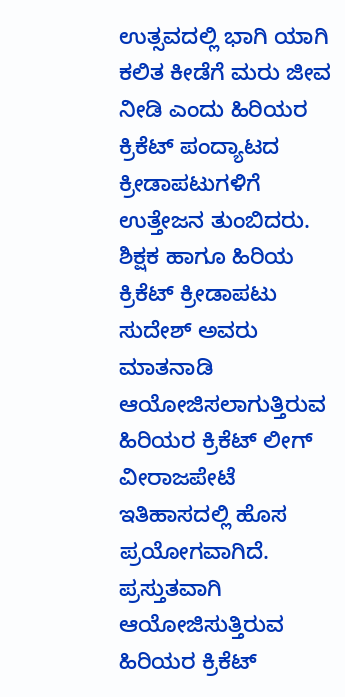ಉತ್ಸವದಲ್ಲಿ ಭಾಗಿ ಯಾಗಿ ಕಲಿತ ಕೀಡೆಗೆ ಮರು ಜೀವ ನೀಡಿ ಎಂದು ಹಿರಿಯರ ಕ್ರಿಕೆಟ್ ಪಂದ್ಯಾಟದ ಕ್ರೀಡಾಪಟುಗಳಿಗೆ ಉತ್ತೇಜನ ತುಂಬಿದರು.
ಶಿಕ್ಷಕ ಹಾಗೂ ಹಿರಿಯ ಕ್ರಿಕೆಟ್ ಕ್ರೀಡಾಪಟು ಸುದೇಶ್ ಅವರು ಮಾತನಾಡಿ ಆಯೋಜಿಸಲಾಗುತ್ತಿರುವ ಹಿರಿಯರ ಕ್ರಿಕೆಟ್ ಲೀಗ್ ವೀರಾಜಪೇಟೆ ಇತಿಹಾಸದಲ್ಲಿ ಹೊಸ ಪ್ರಯೋಗವಾಗಿದೆ. ಪ್ರಸ್ತುತವಾಗಿ ಆಯೋಜಿಸುತ್ತಿರುವ ಹಿರಿಯರ ಕ್ರಿಕೆಟ್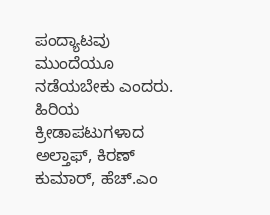ಪಂದ್ಯಾಟವು ಮುಂದೆಯೂ ನಡೆಯಬೇಕು ಎಂದರು.
ಹಿರಿಯ ಕ್ರೀಡಾಪಟುಗಳಾದ ಅಲ್ತಾಫ್, ಕಿರಣ್ ಕುಮಾರ್, ಹೆಚ್.ಎಂ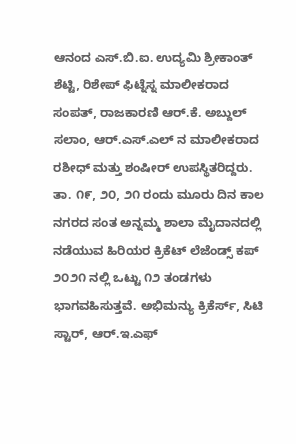ಆನಂದ ಎಸ್.ಬಿ.ಐ. ಉದ್ಯಮಿ ಶ್ರೀಕಾಂತ್ ಶೆಟ್ಟಿ, ರಿಶೇಪ್ ಫಿಟ್ನೆಸ್ನ ಮಾಲೀಕರಾದ ಸಂಪತ್, ರಾಜಕಾರಣಿ ಆರ್.ಕೆ. ಅಬ್ದುಲ್ ಸಲಾಂ, ಆರ್.ಎಸ್.ಎಲ್ ನ ಮಾಲೀಕರಾದ ರಶೀಧ್ ಮತ್ತು ಶಂಷೀರ್ ಉಪಸ್ಥಿತರಿದ್ದರು.
ತಾ. ೧೯, ೨೦, ೨೧ ರಂದು ಮೂರು ದಿನ ಕಾಲ ನಗರದ ಸಂತ ಅನ್ನಮ್ಮ ಶಾಲಾ ಮೈದಾನದಲ್ಲಿ ನಡೆಯುವ ಹಿರಿಯರ ಕ್ರಿಕೆಟ್ ಲೆಜೆಂಡ್ಸ್ ಕಪ್ ೨೦೨೧ ನಲ್ಲಿ ಒಟ್ಟು ೧೨ ತಂಡಗಳು ಭಾಗವಹಿಸುತ್ತವೆ. ಅಭಿಮನ್ಯು ಕ್ರಿಕೆರ್ಸ್, ಸಿಟಿ ಸ್ಟಾರ್, ಆರ್.ಇ.ಎಫ್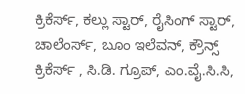ಕ್ರಿಕೆರ್ಸ್, ಕಲ್ಲು ಸ್ಟಾರ್, ರೈಸಿಂಗ್ ಸ್ಟಾರ್, ಚಾಲೆಂರ್ಸ್, ಬೂಂ ಇಲೆವನ್, ಕ್ರೌನ್ಸ್ ಕ್ರಿಕೆರ್ಸ್ , ಸಿ.ಡಿ. ಗ್ರೂಪ್, ಎಂ.ವೈ.ಸಿ.ಸಿ,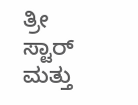ತ್ರೀ ಸ್ಟಾರ್ ಮತ್ತು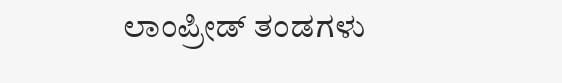ಲಾಂಪ್ರೀಡ್ ತಂಡಗಳು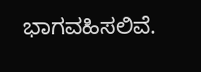ಭಾಗವಹಿಸಲಿವೆ.